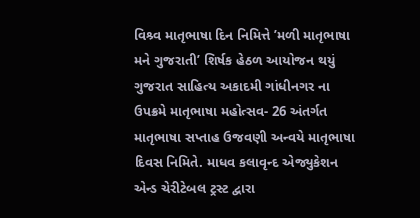વિશ્ર્વ માતૃભાષા દિન નિમિત્તે ’મળી માતૃભાષા મને ગુજરાતી’ શિર્ષક હેઠળ આયોજન થયું
ગુજરાત સાહિત્ય અકાદમી ગાંધીનગર ના ઉપક્રમે માતૃભાષા મહોત્સવ- 26 અંતર્ગત માતૃભાષા સપ્તાહ ઉજવણી અન્વયે માતૃભાષા દિવસ નિમિતે. માધવ કલાવૃન્દ એજ્યુકેશન એન્ડ ચેરીટેબલ ટ્રસ્ટ દ્વારા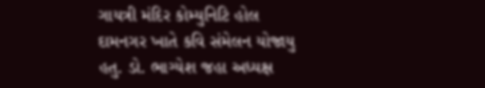ગાયત્રી મંદિર કોમ્યુનિટિ હોલ દામનગર ખાતે કવિ સંમેલન યોજાયુ હતુ. ડો. ભાગ્યેશ જહા અધ્યક્ષ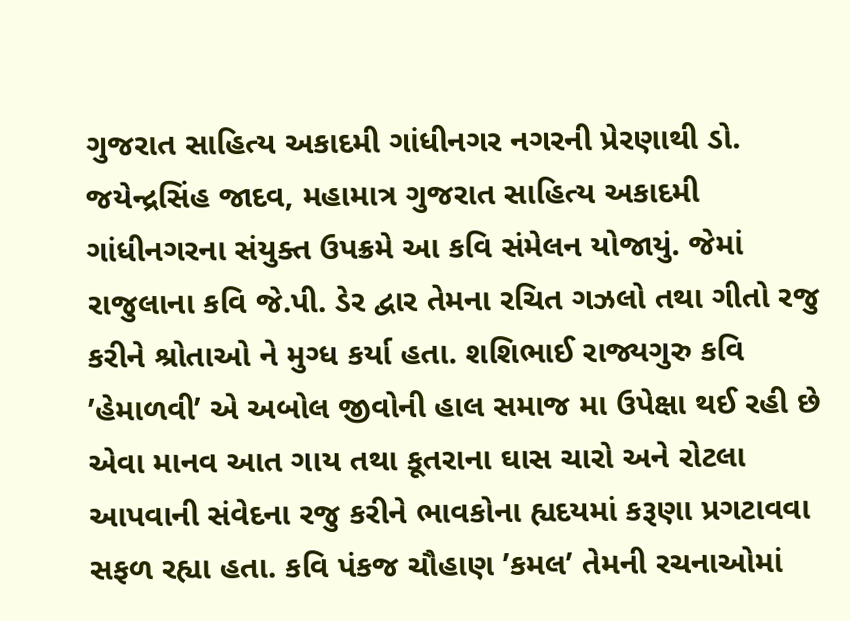ગુજરાત સાહિત્ય અકાદમી ગાંધીનગર નગરની પ્રેરણાથી ડો. જયેન્દ્રસિંહ જાદવ, મહામાત્ર ગુજરાત સાહિત્ય અકાદમી ગાંધીનગરના સંયુક્ત ઉપક્રમે આ કવિ સંમેલન યોજાયું. જેમાં રાજુલાના કવિ જે.પી. ડેર દ્વાર તેમના રચિત ગઝલો તથા ગીતો રજુ કરીને શ્રોતાઓ ને મુગ્ધ કર્યા હતા. શશિભાઈ રાજ્યગુરુ કવિ ’હેમાળવી’ એ અબોલ જીવોની હાલ સમાજ મા ઉપેક્ષા થઈ રહી છે એવા માનવ આત ગાય તથા કૂતરાના ઘાસ ચારો અને રોટલા આપવાની સંવેદના રજુ કરીને ભાવકોના હ્યદયમાં કરૂણા પ્રગટાવવા સફળ રહ્યા હતા. કવિ પંકજ ચૌહાણ ’કમલ’ તેમની રચનાઓમાં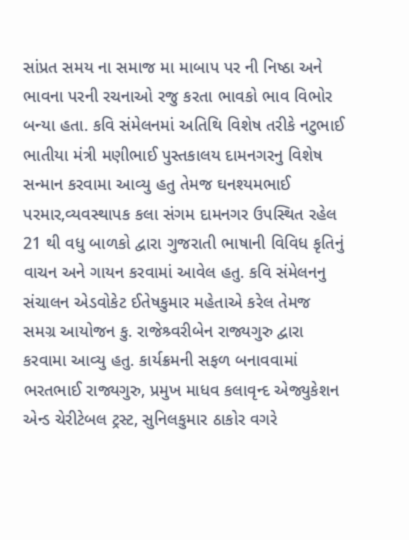સાંપ્રત સમય ના સમાજ મા માબાપ પર ની નિષ્ઠા અને ભાવના પરની રચનાઓ રજુ કરતા ભાવકો ભાવ વિભોર બન્યા હતા. કવિ સંમેલનમાં અતિથિ વિશેષ તરીકે નટુભાઈ ભાતીયા મંત્રી મણીભાઈ પુસ્તકાલય દામનગરનુ વિશેષ સન્માન કરવામા આવ્યુ હતુ તેમજ ઘનશ્યમભાઈ પરમાર,વ્યવસ્થાપક કલા સંગમ દામનગર ઉપસ્થિત રહેલ 21 થી વધુ બાળકો દ્વારા ગુજરાતી ભાષાની વિવિધ કૃતિનું વાચન અને ગાયન કરવામાં આવેલ હતુ. કવિ સંમેલનનુ સંચાલન એડવોકેટ ઈતેષકુમાર મહેતાએ કરેલ તેમજ સમગ્ર આયોજન કુ. રાજેશ્ર્વરીબેન રાજ્યગુરુ દ્વારા કરવામા આવ્યુ હતુ. કાર્યક્રમની સફળ બનાવવામાં ભરતભાઈ રાજ્યગુરુ, પ્રમુખ માધવ કલાવૃન્દ એજ્યુકેશન એન્ડ ચેરીટેબલ ટ્રસ્ટ, સુનિલકુમાર ઠાકોર વગરે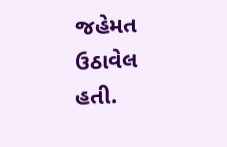જહેમત ઉઠાવેલ હતી.